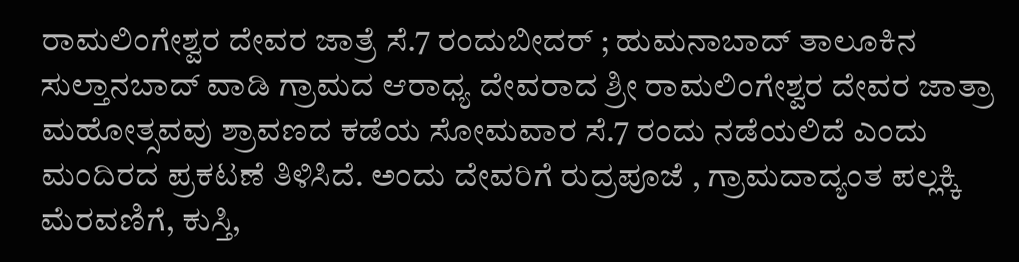ರಾಮಲಿಂಗೇಶ್ವರ ದೇವರ ಜಾತ್ರೆ ಸೆ.7 ರಂದುಬೀದರ್ ; ಹುಮನಾಬಾದ್ ತಾಲೂಕಿನ ಸುಲ್ತಾನಬಾದ್ ವಾಡಿ ಗ್ರಾಮದ ಆರಾಧ್ಯ ದೇವರಾದ ಶ್ರೀ ರಾಮಲಿಂಗೇಶ್ವರ ದೇವರ ಜಾತ್ರಾ ಮಹೋತ್ಸವವು ಶ್ರಾವಣದ ಕಡೆಯ ಸೋಮವಾರ ಸೆ.7 ರಂದು ನಡೆಯಲಿದೆ ಎಂದು ಮಂದಿರದ ಪ್ರಕಟಣೆ ತಿಳಿಸಿದೆ. ಅಂದು ದೇವರಿಗೆ ರುದ್ರಪೂಜೆ , ಗ್ರಾಮದಾದ್ಯಂತ ಪಲ್ಲಕ್ಕಿ ಮೆರವಣಿಗೆ, ಕುಸ್ತಿ,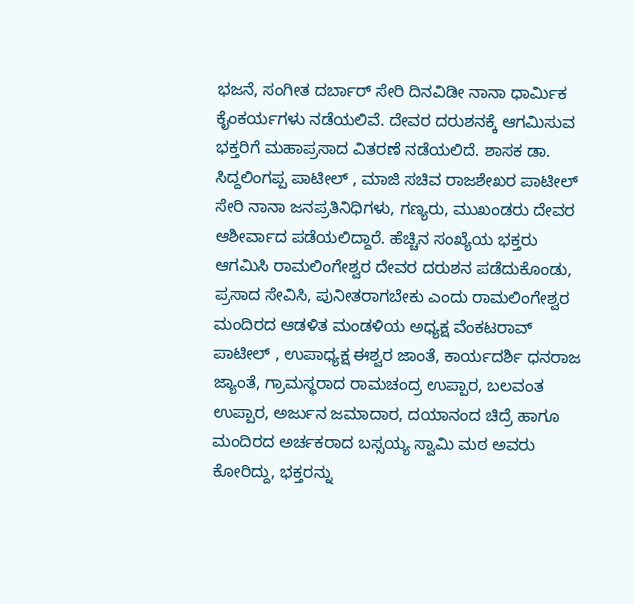ಭಜನೆ, ಸಂಗೀತ ದರ್ಬಾರ್ ಸೇರಿ ದಿನವಿಡೀ ನಾನಾ ಧಾರ್ಮಿಕ ಕೈಂಕರ್ಯಗಳು ನಡೆಯಲಿವೆ. ದೇವರ ದರುಶನಕ್ಕೆ ಆಗಮಿಸುವ ಭಕ್ತರಿಗೆ ಮಹಾಪ್ರಸಾದ ವಿತರಣೆ ನಡೆಯಲಿದೆ. ಶಾಸಕ ಡಾ. ಸಿದ್ದಲಿಂಗಪ್ಪ ಪಾಟೀಲ್ , ಮಾಜಿ ಸಚಿವ ರಾಜಶೇಖರ ಪಾಟೀಲ್ ಸೇರಿ ನಾನಾ ಜನಪ್ರತಿನಿಧಿಗಳು, ಗಣ್ಯರು, ಮುಖಂಡರು ದೇವರ ಆಶೀರ್ವಾದ ಪಡೆಯಲಿದ್ದಾರೆ. ಹೆಚ್ಚಿನ ಸಂಖ್ಯೆಯ ಭಕ್ತರು ಆಗಮಿಸಿ ರಾಮಲಿಂಗೇಶ್ವರ ದೇವರ ದರುಶನ ಪಡೆದುಕೊಂಡು, ಪ್ರಸಾದ ಸೇವಿಸಿ, ಪುನೀತರಾಗಬೇಕು ಎಂದು ರಾಮಲಿಂಗೇಶ್ವರ ಮಂದಿರದ ಆಡಳಿತ ಮಂಡಳಿಯ ಅಧ್ಯಕ್ಷ ವೆಂಕಟರಾವ್ ಪಾಟೀಲ್ , ಉಪಾಧ್ಯಕ್ಷ ಈಶ್ವರ ಜಾಂತೆ, ಕಾರ್ಯದರ್ಶಿ ಧನರಾಜ ಜ್ಯಾಂತೆ, ಗ್ರಾಮಸ್ಥರಾದ ರಾಮಚಂದ್ರ ಉಪ್ಪಾರ, ಬಲವಂತ ಉಪ್ಪಾರ, ಅರ್ಜುನ ಜಮಾದಾರ, ದಯಾನಂದ ಚಿದ್ರೆ ಹಾಗೂ ಮಂದಿರದ ಅರ್ಚಕರಾದ ಬಸ್ಸಯ್ಯ ಸ್ವಾಮಿ ಮಠ ಅವರು ಕೋರಿದ್ದು, ಭಕ್ತರನ್ನು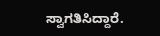ಸ್ವಾಗತಿಸಿದ್ದಾರೆ.